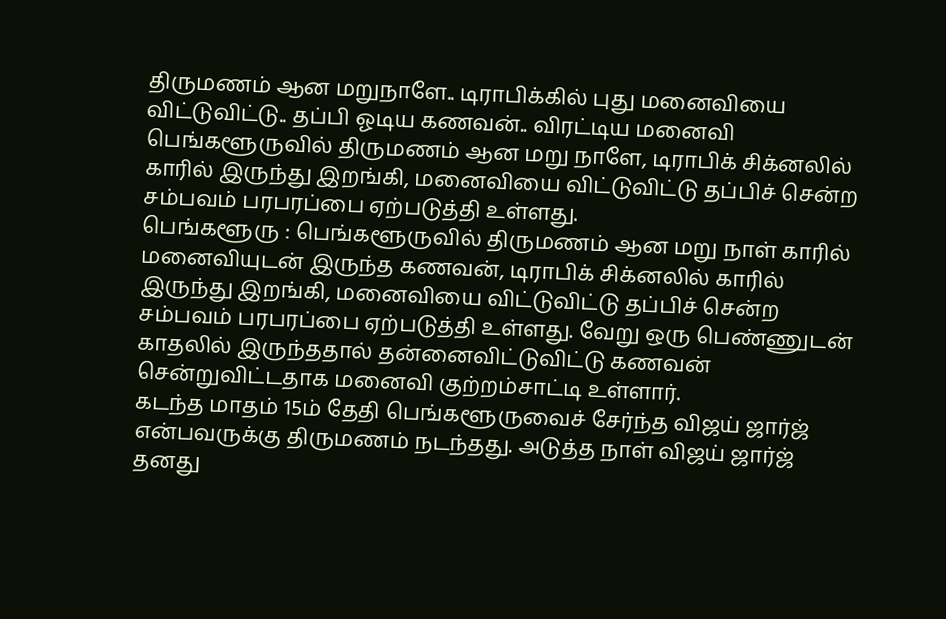திருமணம் ஆன மறுநாளே.. டிராபிக்கில் புது மனைவியை விட்டுவிட்டு.. தப்பி ஓடிய கணவன்.. விரட்டிய மனைவி
பெங்களூருவில் திருமணம் ஆன மறு நாளே, டிராபிக் சிக்னலில் காரில் இருந்து இறங்கி, மனைவியை விட்டுவிட்டு தப்பிச் சென்ற சம்பவம் பரபரப்பை ஏற்படுத்தி உள்ளது.
பெங்களூரு : பெங்களூருவில் திருமணம் ஆன மறு நாள் காரில் மனைவியுடன் இருந்த கணவன், டிராபிக் சிக்னலில் காரில் இருந்து இறங்கி, மனைவியை விட்டுவிட்டு தப்பிச் சென்ற சம்பவம் பரபரப்பை ஏற்படுத்தி உள்ளது. வேறு ஒரு பெண்ணுடன் காதலில் இருந்ததால் தன்னைவிட்டுவிட்டு கணவன் சென்றுவிட்டதாக மனைவி குற்றம்சாட்டி உள்ளார்.
கடந்த மாதம் 15ம் தேதி பெங்களூருவைச் சேர்ந்த விஜய் ஜார்ஜ் என்பவருக்கு திருமணம் நடந்தது. அடுத்த நாள் விஜய் ஜார்ஜ் தனது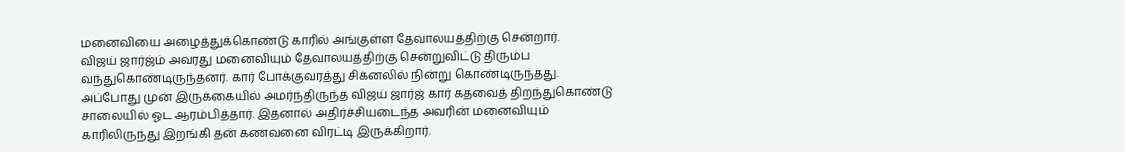மனைவியை அழைத்துக்கொண்டு காரில் அங்குள்ள தேவாலயத்திற்கு சென்றார்.
விஜய் ஜார்ஜ்ம் அவரது மனைவியும் தேவாலயத்திற்கு சென்றுவிட்டு திரும்ப வந்துகொண்டிருந்தனர். கார் போக்குவரத்து சிக்னலில் நின்று கொண்டிருந்தது. அப்போது முன் இருக்கையில் அமர்ந்திருந்த விஜய் ஜார்ஜ் கார் கதவைத் திறந்துகொண்டு சாலையில் ஓட ஆரம்பித்தார். இதனால் அதிர்ச்சியடைந்த அவரின் மனைவியும் காரிலிருந்து இறங்கி தன் கணவனை விரட்டி இருக்கிறார்.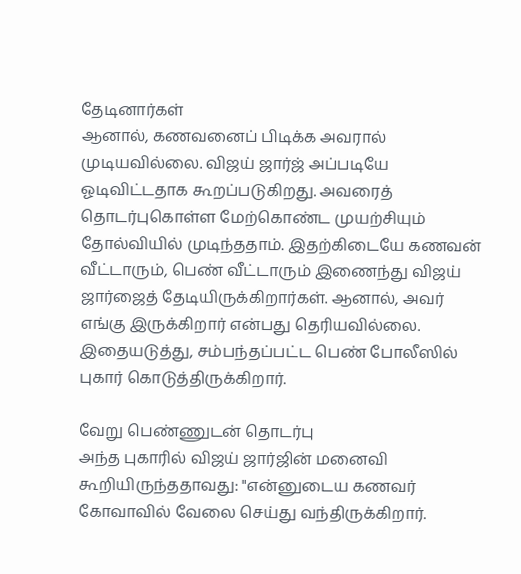தேடினார்கள்
ஆனால், கணவனைப் பிடிக்க அவரால் முடியவில்லை. விஜய் ஜார்ஜ் அப்படியே ஓடிவிட்டதாக கூறப்படுகிறது. அவரைத் தொடர்புகொள்ள மேற்கொண்ட முயற்சியும் தோல்வியில் முடிந்ததாம். இதற்கிடையே கணவன் வீட்டாரும், பெண் வீட்டாரும் இணைந்து விஜய் ஜார்ஜைத் தேடியிருக்கிறார்கள். ஆனால், அவர் எங்கு இருக்கிறார் என்பது தெரியவில்லை. இதையடுத்து, சம்பந்தப்பட்ட பெண் போலீஸில் புகார் கொடுத்திருக்கிறார்.

வேறு பெண்ணுடன் தொடர்பு
அந்த புகாரில் விஜய் ஜார்ஜின் மனைவி கூறியிருந்ததாவது: "என்னுடைய கணவர் கோவாவில் வேலை செய்து வந்திருக்கிறார்.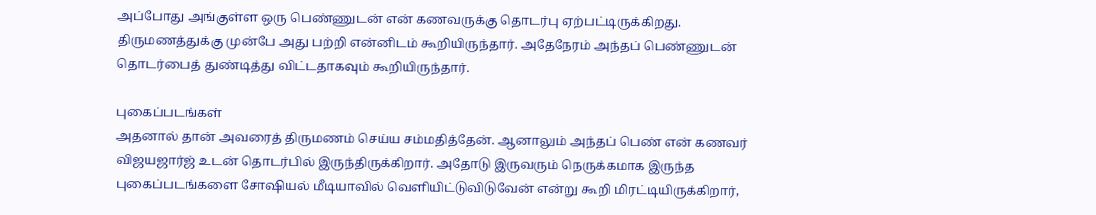அப்போது அங்குள்ள ஒரு பெண்ணுடன் என் கணவருக்கு தொடர்பு ஏற்பட்டிருக்கிறது. திருமணத்துக்கு முன்பே அது பற்றி என்னிடம் கூறியிருந்தார். அதேநேரம் அந்தப் பெண்ணுடன் தொடர்பைத் துண்டித்து விட்டதாகவும் கூறியிருந்தார்.

புகைப்படங்கள்
அதனால் தான் அவரைத் திருமணம் செய்ய சம்மதித்தேன். ஆனாலும் அந்தப் பெண் என் கணவர் விஜயஜார்ஜ் உடன் தொடர்பில் இருந்திருக்கிறார். அதோடு இருவரும் நெருக்கமாக இருந்த புகைப்படங்களை சோஷியல் மீடியாவில் வெளியிட்டுவிடுவேன் என்று கூறி மிரட்டியிருக்கிறார்,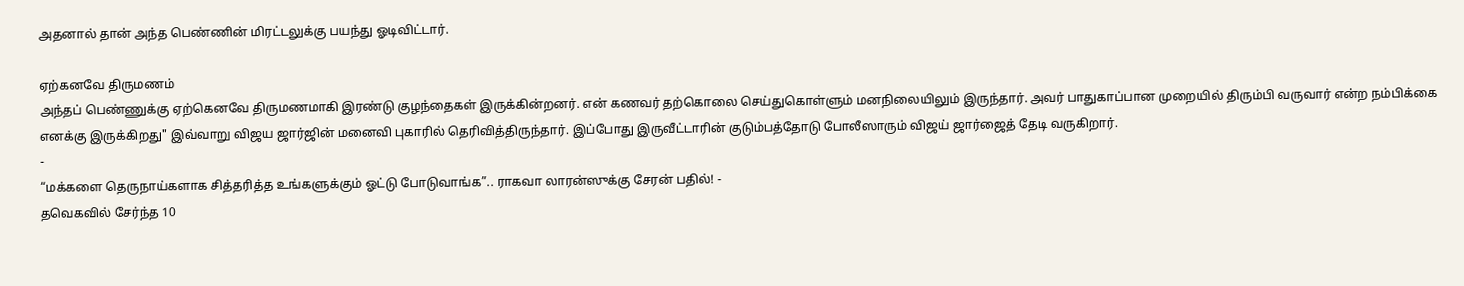அதனால் தான் அந்த பெண்ணின் மிரட்டலுக்கு பயந்து ஓடிவிட்டார்.

ஏற்கனவே திருமணம்
அந்தப் பெண்ணுக்கு ஏற்கெனவே திருமணமாகி இரண்டு குழந்தைகள் இருக்கின்றனர். என் கணவர் தற்கொலை செய்துகொள்ளும் மனநிலையிலும் இருந்தார். அவர் பாதுகாப்பான முறையில் திரும்பி வருவார் என்ற நம்பிக்கை எனக்கு இருக்கிறது" இவ்வாறு விஜய ஜார்ஜின் மனைவி புகாரில் தெரிவித்திருந்தார். இப்போது இருவீட்டாரின் குடும்பத்தோடு போலீஸாரும் விஜய் ஜார்ஜைத் தேடி வருகிறார்.
-
“மக்களை தெருநாய்களாக சித்தரித்த உங்களுக்கும் ஓட்டு போடுவாங்க”.. ராகவா லாரன்ஸுக்கு சேரன் பதில்! -
தவெகவில் சேர்ந்த 10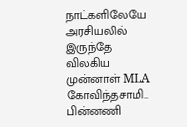நாட்களிலேயே அரசியலில் இருந்தே விலகிய முன்னாள் MLA கோவிந்தசாமி.. பின்னணி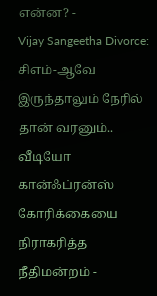என்ன? -
Vijay Sangeetha Divorce: சிஎம்-ஆவே இருந்தாலும் நேரில் தான் வரனும்.. வீடியோ கான்ஃப்ரன்ஸ் கோரிக்கையை நிராகரித்த நீதிமன்றம் -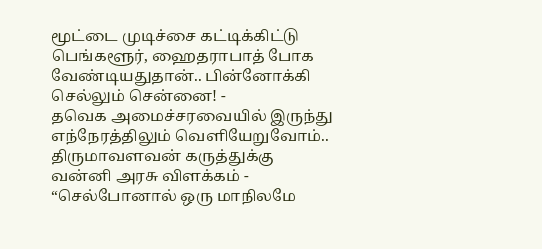மூட்டை முடிச்சை கட்டிக்கிட்டு பெங்களூர், ஹைதராபாத் போக வேண்டியதுதான்.. பின்னோக்கி செல்லும் சென்னை! -
தவெக அமைச்சரவையில் இருந்து எந்நேரத்திலும் வெளியேறுவோம்.. திருமாவளவன் கருத்துக்கு வன்னி அரசு விளக்கம் -
“செல்போனால் ஒரு மாநிலமே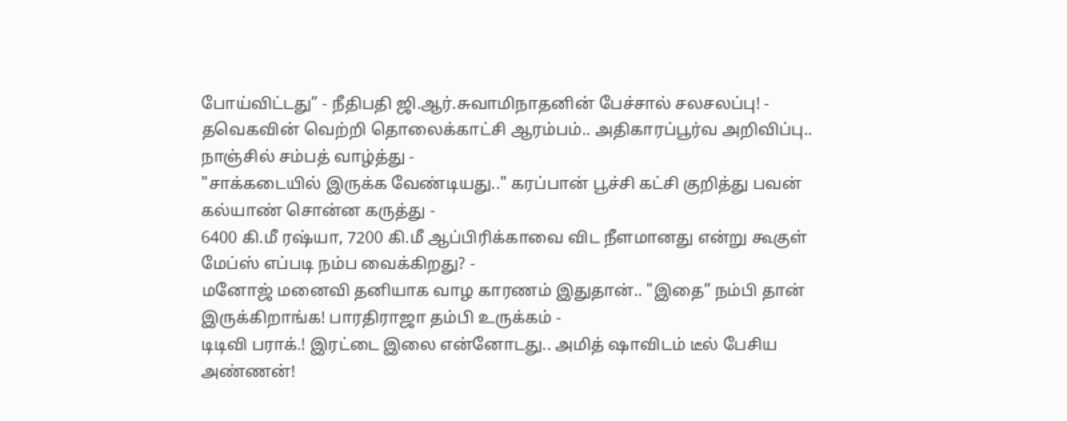போய்விட்டது” - நீதிபதி ஜி.ஆர்.சுவாமிநாதனின் பேச்சால் சலசலப்பு! -
தவெகவின் வெற்றி தொலைக்காட்சி ஆரம்பம்.. அதிகாரப்பூர்வ அறிவிப்பு.. நாஞ்சில் சம்பத் வாழ்த்து -
"சாக்கடையில் இருக்க வேண்டியது.." கரப்பான் பூச்சி கட்சி குறித்து பவன் கல்யாண் சொன்ன கருத்து -
6400 கி.மீ ரஷ்யா, 7200 கி.மீ ஆப்பிரிக்காவை விட நீளமானது என்று கூகுள் மேப்ஸ் எப்படி நம்ப வைக்கிறது? -
மனோஜ் மனைவி தனியாக வாழ காரணம் இதுதான்.. "இதை” நம்பி தான் இருக்கிறாங்க! பாரதிராஜா தம்பி உருக்கம் -
டிடிவி பராக்.! இரட்டை இலை என்னோடது.. அமித் ஷாவிடம் டீல் பேசிய அண்ணன்!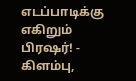எடப்பாடிக்கு எகிறும் பிரஷர்! -
கிளம்பு,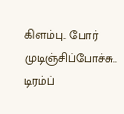கிளம்பு.. போர் முடிஞ்சிப்போச்சு.. டிரம்ப்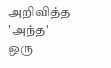அறிவித்த 'அந்த' ஒரு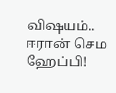விஷயம்.. ஈரான் செம ஹேப்பி!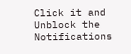Click it and Unblock the Notifications